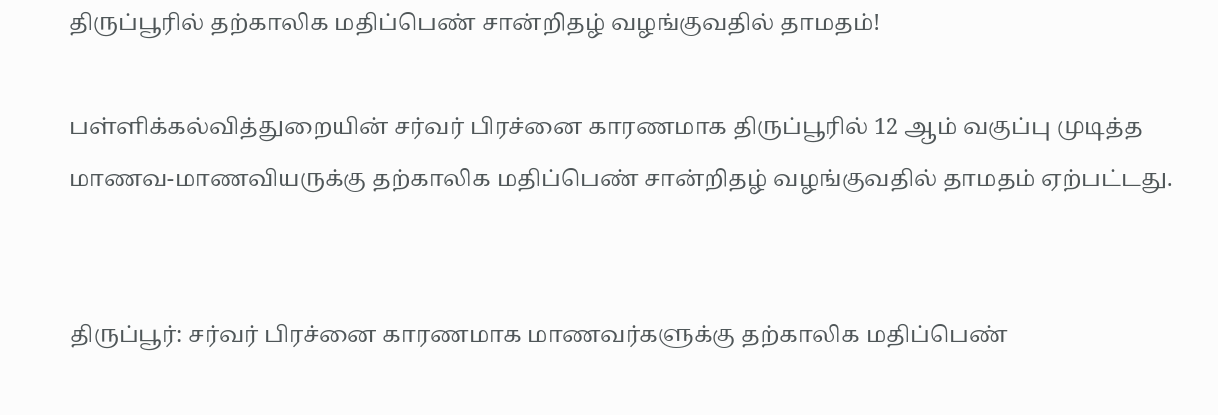திருப்பூரில் தற்காலிக மதிப்பெண் சான்றிதழ் வழங்குவதில் தாமதம்!

பள்ளிக்கல்வித்துறையின் சர்வர் பிரச்னை காரணமாக திருப்பூரில் 12 ஆம் வகுப்பு முடித்த மாணவ-மாணவியருக்கு தற்காலிக மதிப்பெண் சான்றிதழ் வழங்குவதில் தாமதம் ஏற்பட்டது.


திருப்பூர்: சர்வர் பிரச்னை காரணமாக மாணவர்களுக்கு தற்காலிக மதிப்பெண்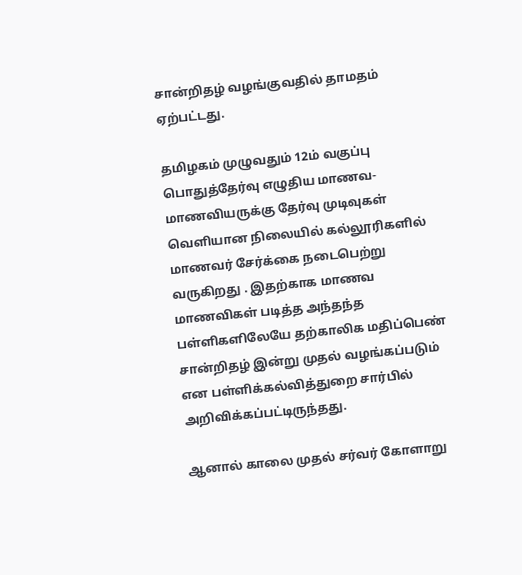சான்றிதழ் வழங்குவதில் தாமதம் ஏற்பட்டது.

தமிழகம் முழுவதும் 12ம் வகுப்பு பொதுத்தேர்வு எழுதிய மாணவ-மாணவியருக்கு தேர்வு முடிவுகள் வெளியான நிலையில் கல்லூரிகளில் மாணவர் சேர்க்கை நடைபெற்று வருகிறது . இதற்காக மாணவ மாணவிகள் படித்த அந்தந்த பள்ளிகளிலேயே தற்காலிக மதிப்பெண் சான்றிதழ் இன்று முதல் வழங்கப்படும் என பள்ளிக்கல்வித்துறை சார்பில் அறிவிக்கப்பட்டிருந்தது.

ஆனால் காலை முதல் சர்வர் கோளாறு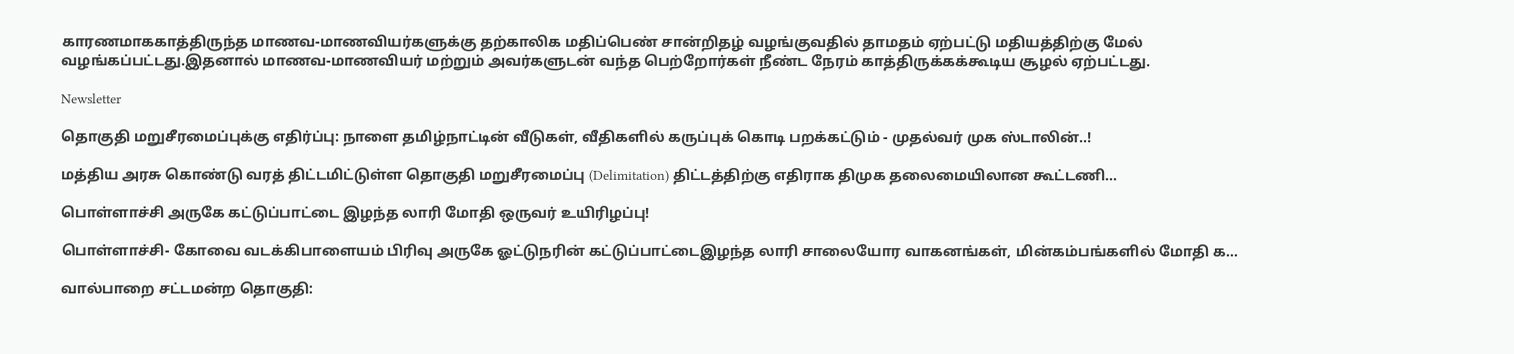காரணமாககாத்திருந்த மாணவ-மாணவியர்களுக்கு தற்காலிக மதிப்பெண் சான்றிதழ் வழங்குவதில் தாமதம் ஏற்பட்டு மதியத்திற்கு மேல் வழங்கப்பட்டது.இதனால் மாணவ-மாணவியர் மற்றும் அவர்களுடன் வந்த பெற்றோர்கள் நீண்ட நேரம் காத்திருக்கக்கூடிய சூழல் ஏற்பட்டது.

Newsletter

தொகுதி மறுசீரமைப்புக்கு எதிர்ப்பு: நாளை தமிழ்நாட்டின் வீடுகள், வீதிகளில் கருப்புக் கொடி பறக்கட்டும் - முதல்வர் முக ஸ்டாலின்..!

மத்திய அரசு கொண்டு வரத் திட்டமிட்டுள்ள தொகுதி மறுசீரமைப்பு (Delimitation) திட்டத்திற்கு எதிராக திமுக தலைமையிலான கூட்டணி...

பொள்ளாச்சி அருகே கட்டுப்பாட்டை இழந்த லாரி மோதி ஒருவர் உயிரிழப்பு!

பொள்ளாச்சி- கோவை வடக்கிபாளையம் பிரிவு அருகே ஓட்டுநரின் கட்டுப்பாட்டைஇழந்த லாரி சாலையோர வாகனங்கள், மின்கம்பங்களில் மோதி க...

வால்பாறை சட்டமன்ற தொகுதி: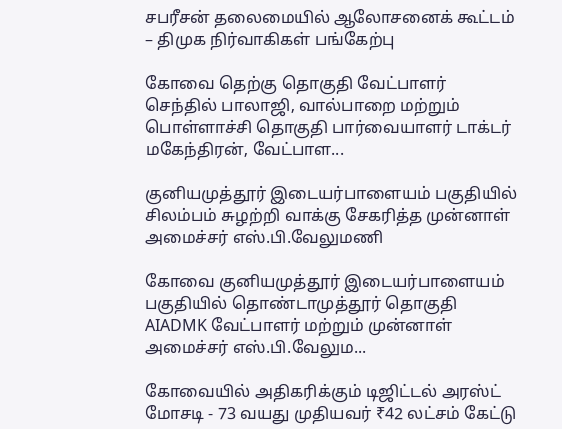சபரீசன் தலைமையில் ஆலோசனைக் கூட்டம் – திமுக நிர்வாகிகள் பங்கேற்பு

கோவை தெற்கு தொகுதி வேட்பாளர் செந்தில் பாலாஜி, வால்பாறை மற்றும் பொள்ளாச்சி தொகுதி பார்வையாளர் டாக்டர் மகேந்திரன், வேட்பாள...

குனியமுத்தூர் இடையர்பாளையம் பகுதியில் சிலம்பம் சுழற்றி வாக்கு சேகரித்த முன்னாள் அமைச்சர் எஸ்.பி.வேலுமணி

கோவை குனியமுத்தூர் இடையர்பாளையம் பகுதியில் தொண்டாமுத்தூர் தொகுதி AIADMK வேட்பாளர் மற்றும் முன்னாள் அமைச்சர் எஸ்.பி.வேலும...

கோவையில் அதிகரிக்கும் டிஜிட்டல் அரஸ்ட் மோசடி - 73 வயது முதியவர் ₹42 லட்சம் கேட்டு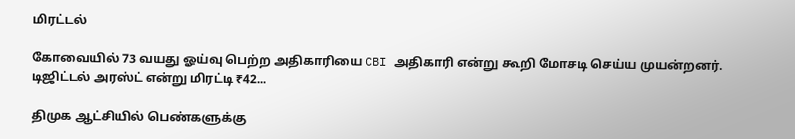மிரட்டல்

கோவையில் 73 வயது ஓய்வு பெற்ற அதிகாரியை CBI அதிகாரி என்று கூறி மோசடி செய்ய முயன்றனர். டிஜிட்டல் அரஸ்ட் என்று மிரட்டி ₹42...

திமுக ஆட்சியில் பெண்களுக்கு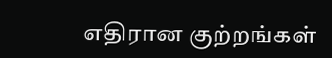எதிரான குற்றங்கள்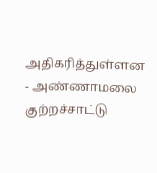அதிகரித்துள்ளன - அண்ணாமலை குற்றச்சாட்டு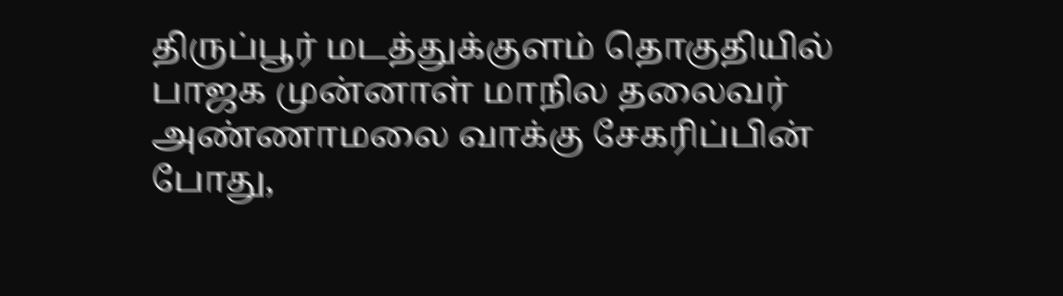திருப்பூர் மடத்துக்குளம் தொகுதியில் பாஜக முன்னாள் மாநில தலைவர் அண்ணாமலை வாக்கு சேகரிப்பின் போது,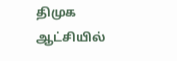திமுக ஆட்சியில்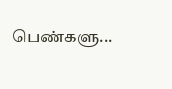பெண்களு...